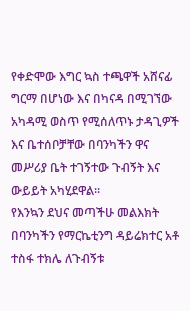የቀድሞው እግር ኳስ ተጫዋች አሸናፊ ግርማ በሆነው እና በካናዳ በሚገኘው አካዳሚ ወስጥ የሚሰለጥኑ ታዳጊዎች እና ቤተሰቦቻቸው በባንካችን ዋና መሥሪያ ቤት ተገኝተው ጉብኝት እና ውይይት አካሂደዋል።
የእንኳን ደህና መጣችሁ መልእክት በባንካችን የማርኬቲንግ ዳይሬክተር አቶ ተስፋ ተክሌ ለጉብኝቱ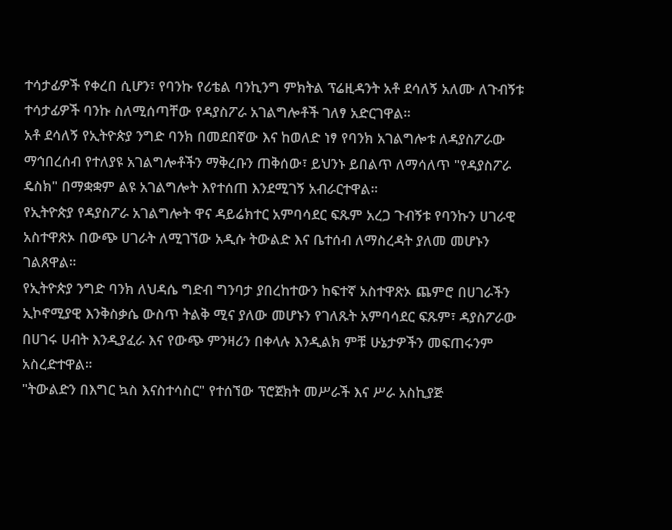ተሳታፊዎች የቀረበ ሲሆን፣ የባንኩ የሪቴል ባንኪንግ ምክትል ፕሬዚዳንት አቶ ደሳለኝ አለሙ ለጉብኝቱ ተሳታፊዎች ባንኩ ስለሚሰጣቸው የዳያስፖራ አገልግሎቶች ገለፃ አድርገዋል።
አቶ ደሳለኝ የኢትዮጵያ ንግድ ባንክ በመደበኛው እና ከወለድ ነፃ የባንክ አገልግሎቱ ለዳያስፖራው ማኅበረሰብ የተለያዩ አገልግሎቶችን ማቅረቡን ጠቅሰው፣ ይህንኑ ይበልጥ ለማሳለጥ "የዳያስፖራ ዴስክ" በማቋቋም ልዩ አገልግሎት እየተሰጠ እንደሚገኝ አብራርተዋል።
የኢትዮጵያ የዳያስፖራ አገልግሎት ዋና ዳይሬክተር አምባሳደር ፍጹም አረጋ ጉብኝቱ የባንኩን ሀገራዊ አስተዋጽኦ በውጭ ሀገራት ለሚገኘው አዲሱ ትውልድ እና ቤተሰብ ለማስረዳት ያለመ መሆኑን ገልጸዋል።
የኢትዮጵያ ንግድ ባንክ ለህዳሴ ግድብ ግንባታ ያበረከተውን ከፍተኛ አስተዋጽኦ ጨምሮ በሀገራችን ኢኮኖሚያዊ እንቅስቃሴ ውስጥ ትልቅ ሚና ያለው መሆኑን የገለጹት አምባሳደር ፍጹም፣ ዳያስፖራው በሀገሩ ሀብት እንዲያፈራ እና የውጭ ምንዛሪን በቀላሉ እንዲልክ ምቹ ሁኔታዎችን መፍጠሩንም አስረድተዋል።
"ትውልድን በእግር ኳስ እናስተሳስር" የተሰኘው ፕሮጀክት መሥራች እና ሥራ አስኪያጅ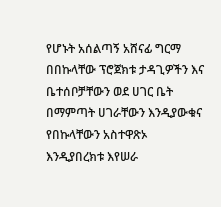የሆኑት አሰልጣኝ አሸናፊ ግርማ በበኩላቸው ፕሮጀክቱ ታዳጊዎችን እና ቤተሰቦቻቸውን ወደ ሀገር ቤት በማምጣት ሀገራቸውን እንዲያውቁና የበኩላቸውን አስተዋጽኦ እንዲያበረክቱ እየሠራ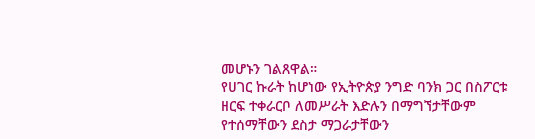መሆኑን ገልጸዋል።
የሀገር ኩራት ከሆነው የኢትዮጵያ ንግድ ባንክ ጋር በስፖርቱ ዘርፍ ተቀራርቦ ለመሥራት እድሉን በማግኘታቸውም የተሰማቸውን ደስታ ማጋራታቸውን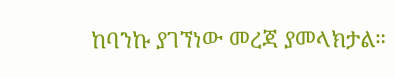ከባንኩ ያገኘነው መረጃ ያመላክታል።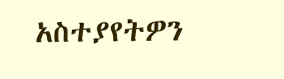አስተያየትዎን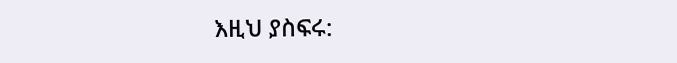እዚህ ያስፍሩ: